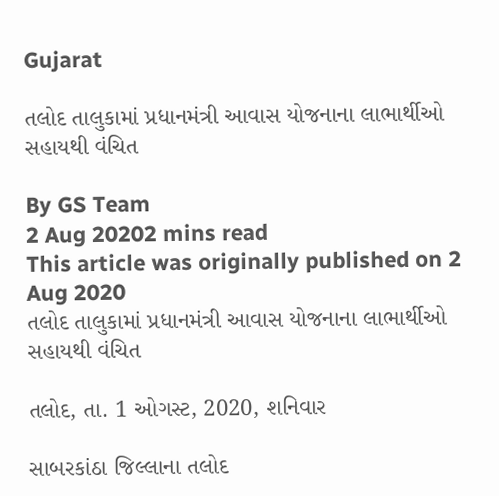Gujarat

તલોદ તાલુકામાં પ્રધાનમંત્રી આવાસ યોજનાના લાભાર્થીઓ સહાયથી વંચિત

By GS Team
2 Aug 20202 mins read
This article was originally published on 2 Aug 2020
તલોદ તાલુકામાં પ્રધાનમંત્રી આવાસ યોજનાના લાભાર્થીઓ સહાયથી વંચિત

તલોદ, તા. 1 ઓગસ્ટ, 2020, શનિવાર

સાબરકાંઠા જિલ્લાના તલોદ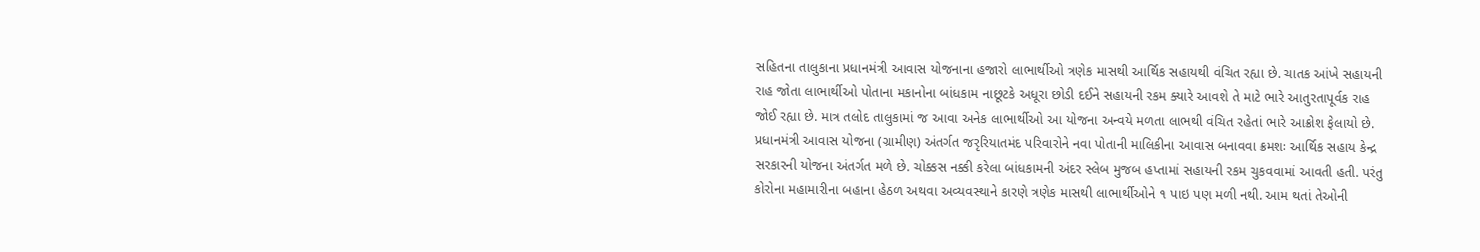સહિતના તાલુકાના પ્રધાનમંત્રી આવાસ યોજનાના હજારો લાભાર્થીઓ ત્રણેક માસથી આર્થિક સહાયથી વંચિત રહ્યા છે. ચાતક આંખે સહાયની રાહ જોતા લાભાર્થીઓ પોતાના મકાનોના બાંધકામ નાછૂટકે અધૂરા છોડી દઈને સહાયની રકમ ક્યારે આવશે તે માટે ભારે આતુરતાપૂર્વક રાહ જોઈ રહ્યા છે. માત્ર તલોદ તાલુકામાં જ આવા અનેક લાભાર્થીઓ આ યોજના અન્વયે મળતા લાભથી વંચિત રહેતાં ભારે આક્રોશ ફેલાયો છે. પ્રધાનમંત્રી આવાસ યોજના (ગ્રામીણ) અંતર્ગત જરૃરિયાતમંદ પરિવારોને નવા પોતાની માલિકીના આવાસ બનાવવા ક્રમશઃ આર્થિક સહાય કેન્દ્ર સરકારની યોજના અંતર્ગત મળે છે. ચોક્કસ નક્કી કરેલા બાંધકામની અંદર સ્લેબ મુજબ હપ્તામાં સહાયની રકમ ચુકવવામાં આવતી હતી. પરંતુ કોરોના મહામારીના બહાના હેઠળ અથવા અવ્યવસ્થાને કારણે ત્રણેક માસથી લાભાર્થીઓને ૧ પાઇ પણ મળી નથી. આમ થતાં તેઓની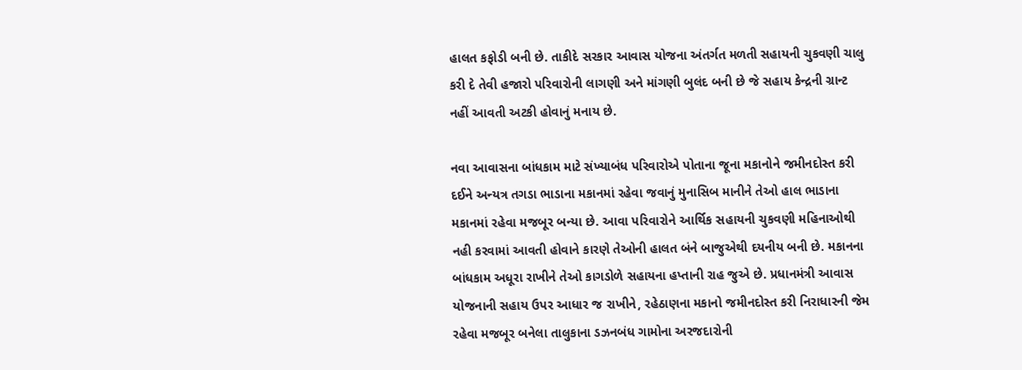હાલત કફોડી બની છે. તાકીદે સરકાર આવાસ યોજના અંતર્ગત મળતી સહાયની ચુકવણી ચાલુ કરી દે તેવી હજારો પરિવારોની લાગણી અને માંગણી બુલંદ બની છે જે સહાય કેન્દ્રની ગ્રાન્ટ નહીં આવતી અટકી હોવાનું મનાય છે.

નવા આવાસના બાંધકામ માટે સંખ્યાબંધ પરિવારોએ પોતાના જૂના મકાનોને જમીનદોસ્ત કરી દઈને અન્યત્ર તગડા ભાડાના મકાનમાં રહેવા જવાનું મુનાસિબ માનીને તેઓ હાલ ભાડાના મકાનમાં રહેવા મજબૂર બન્યા છે. આવા પરિવારોને આર્થિક સહાયની ચુકવણી મહિનાઓથી નહી કરવામાં આવતી હોવાને કારણે તેઓની હાલત બંને બાજુએથી દયનીય બની છે. મકાનના બાંધકામ અધૂરા રાખીને તેઓ કાગડોળે સહાયના હપ્તાની રાહ જુએ છે. પ્રધાનમંત્રી આવાસ યોજનાની સહાય ઉપર આધાર જ રાખીને, રહેઠાણના મકાનો જમીનદોસ્ત કરી નિરાધારની જેમ રહેવા મજબૂર બનેલા તાલુકાના ડઝનબંધ ગામોના અરજદારોની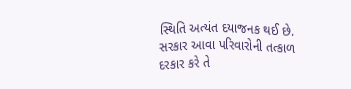સ્થિતિ અત્યંત દયાજનક થઈ છે. સરકાર આવા પરિવારોની તત્કાળ દરકાર કરે તે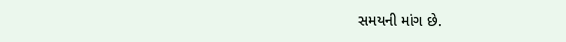સમયની માંગ છે.